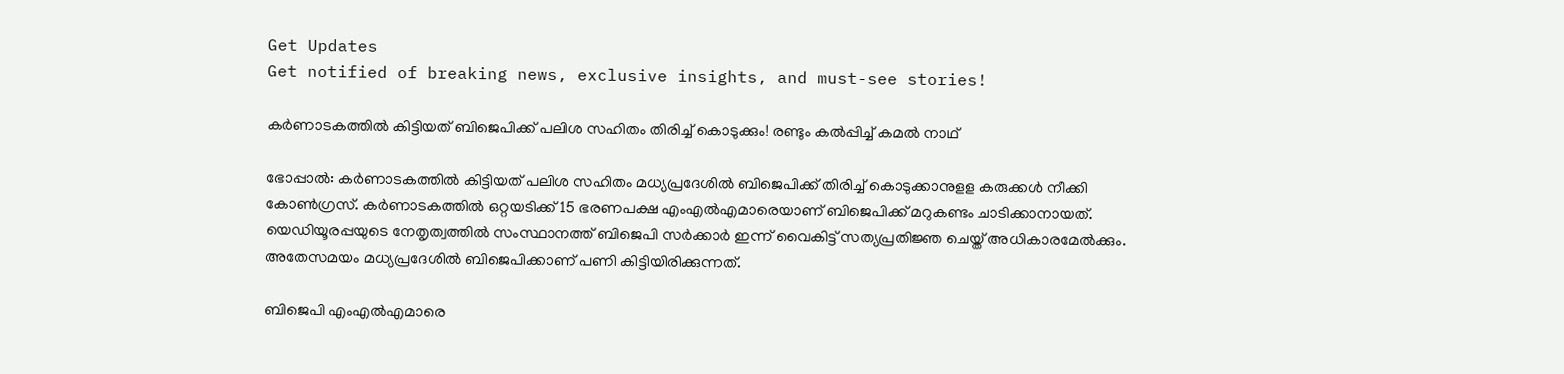Get Updates
Get notified of breaking news, exclusive insights, and must-see stories!

കർണാടകത്തിൽ കിട്ടിയത് ബിജെപിക്ക് പലിശ സഹിതം തിരിച്ച് കൊടുക്കും! രണ്ടും കൽപ്പിച്ച് കമൽ നാഥ്

ഭോപ്പാല്‍: കര്‍ണാടകത്തില്‍ കിട്ടിയത് പലിശ സഹിതം മധ്യപ്രദേശില്‍ ബിജെപിക്ക് തിരിച്ച് കൊടുക്കാനുളള കരുക്കള്‍ നീക്കി കോണ്‍ഗ്രസ്. കര്‍ണാടകത്തില്‍ ഒറ്റയടിക്ക് 15 ഭരണപക്ഷ എംഎല്‍എമാരെയാണ് ബിജെപിക്ക് മറുകണ്ടം ചാടിക്കാനായത്. യെഡിയൂരപ്പയുടെ നേതൃത്വത്തില്‍ സംസ്ഥാനത്ത് ബിജെപി സര്‍ക്കാര്‍ ഇന്ന് വൈകിട്ട് സത്യപ്രതിജ്ഞ ചെയ്ത് അധികാരമേല്‍ക്കും. അതേസമയം മധ്യപ്രദേശില്‍ ബിജെപിക്കാണ് പണി കിട്ടിയിരിക്കുന്നത്.

ബിജെപി എംഎല്‍എമാരെ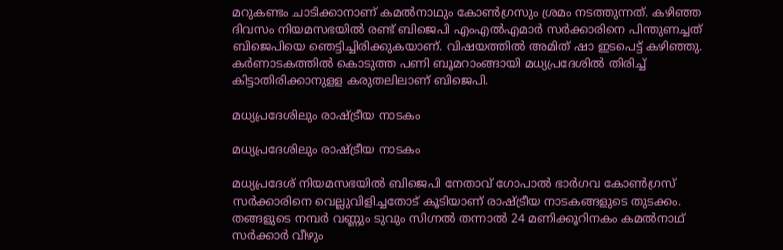മറുകണ്ടം ചാടിക്കാനാണ് കമല്‍നാഥും കോണ്‍ഗ്രസും ശ്രമം നടത്തുന്നത്. കഴിഞ്ഞ ദിവസം നിയമസഭയില്‍ രണ്ട് ബിജെപി എംഎല്‍എമാര്‍ സര്‍ക്കാരിനെ പിന്തുണച്ചത് ബിജെപിയെ ഞെട്ടിച്ചിരിക്കുകയാണ്. വിഷയത്തില്‍ അമിത് ഷാ ഇടപെട്ട് കഴിഞ്ഞു. കര്‍ണാടകത്തില്‍ കൊടുത്ത പണി ബൂമറാംങ്ങായി മധ്യപ്രദേശില്‍ തിരിച്ച് കിട്ടാതിരിക്കാനുളള കരുതലിലാണ് ബിജെപി.

മധ്യപ്രദേശിലും രാഷ്ട്രീയ നാടകം

മധ്യപ്രദേശിലും രാഷ്ട്രീയ നാടകം

മധ്യപ്രദേശ് നിയമസഭയില്‍ ബിജെപി നേതാവ് ഗോപാല്‍ ഭാര്‍ഗവ കോണ്‍ഗ്രസ് സര്‍ക്കാരിനെ വെല്ലുവിളിച്ചതോട് കൂടിയാണ് രാഷ്ട്രീയ നാടകങ്ങളുടെ തുടക്കം. തങ്ങളുടെ നമ്പര്‍ വണ്ണും ടുവും സിഗ്നല്‍ തന്നാല്‍ 24 മണിക്കൂറിനകം കമല്‍നാഥ് സര്‍ക്കാര്‍ വീഴും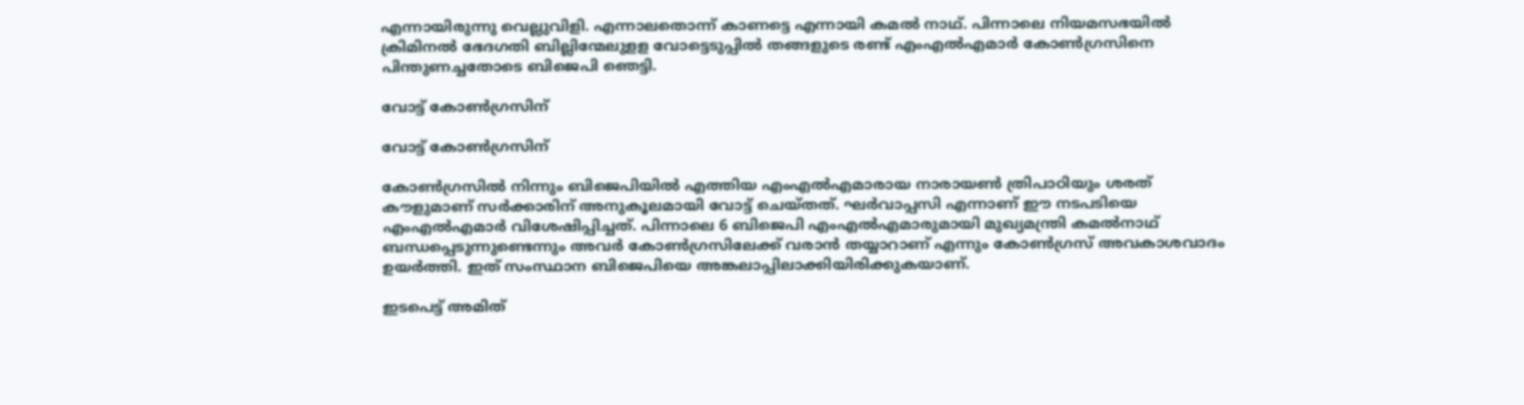എന്നായിരുന്നു വെല്ലുവിളി. എന്നാലതൊന്ന് കാണട്ടെ എന്നായി കമല്‍ നാഥ്. പിന്നാലെ നിയമസഭയില്‍ ക്രിമിനല്‍ ഭേദഗതി ബില്ലിന്മേലുളള വോട്ടെടുപ്പില്‍ തങ്ങളുടെ രണ്ട് എംഎല്‍എമാര്‍ കോണ്‍ഗ്രസിനെ പിന്തുണച്ചതോടെ ബിജെപി ഞെട്ടി.

വോട്ട് കോൺഗ്രസിന്

വോട്ട് കോൺഗ്രസിന്

കോണ്‍ഗ്രസില്‍ നിന്നും ബിജെപിയില്‍ എത്തിയ എംഎല്‍എമാരായ നാരായണ്‍ ത്രിപാഠിയും ശരത് കൗളുമാണ് സര്‍ക്കാരിന് അനുകൂലമായി വോട്ട് ചെയ്തത്. ഘര്‍വാപ്പസി എന്നാണ് ഈ നടപടിയെ എംഎല്‍എമാര്‍ വിശേഷിപ്പിച്ചത്. പിന്നാലെ 6 ബിജെപി എംഎല്‍എമാരുമായി മുഖ്യമന്ത്രി കമല്‍നാഥ് ബന്ധപ്പെടുന്നുണ്ടെന്നും അവര്‍ കോണ്‍ഗ്രസിലേക്ക് വരാന്‍ തയ്യാറാണ് എന്നും കോണ്‍ഗ്രസ് അവകാശവാദം ഉയര്‍ത്തി. ഇത് സംസ്ഥാന ബിജെപിയെ അങ്കലാപ്പിലാക്കിയിരിക്കുകയാണ്.

ഇടപെട്ട് അമിത്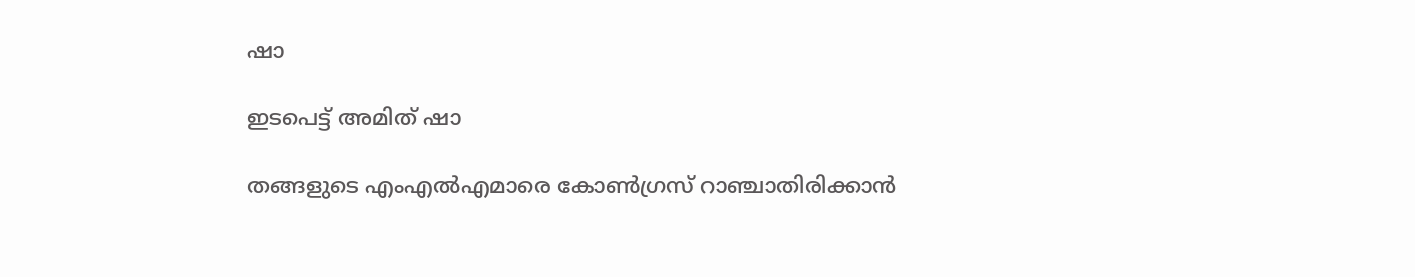ഷാ

ഇടപെട്ട് അമിത് ഷാ

തങ്ങളുടെ എംഎല്‍എമാരെ കോണ്‍ഗ്രസ് റാഞ്ചാതിരിക്കാന്‍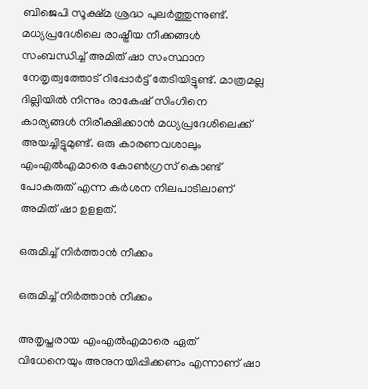ബിജെപി സൂക്ഷ്മ ശ്രദ്ധ പുലര്‍ത്തുന്നുണ്ട്. മധ്യപ്രദേശിലെ രാഷ്ട്രീയ നീക്കങ്ങള്‍ സംബന്ധിച്ച് അമിത് ഷാ സംസ്ഥാന നേതൃത്വത്തോട് റിപ്പോര്‍ട്ട് തേടിയിട്ടുണ്ട്. മാത്രമല്ല ദില്ലിയില്‍ നിന്നും രാകേഷ് സിംഗിനെ കാര്യങ്ങള്‍ നിരീക്ഷിക്കാന്‍ മധ്യപ്രദേശിലെക്ക് അയച്ചിട്ടുമുണ്ട്. ഒരു കാരണവശാലും എംഎല്‍എമാരെ കോണ്‍ഗ്രസ് കൊണ്ട് പോകരുത് എന്ന കര്‍ശന നിലപാടിലാണ് അമിത് ഷാ ഉളളത്.

ഒരുമിച്ച് നിർത്താൻ നീക്കം

ഒരുമിച്ച് നിർത്താൻ നീക്കം

അതൃപ്തരായ എംഎല്‍എമാരെ ഏത് വിധേനെയും അനുനയിപ്പിക്കണം എന്നാണ് ഷാ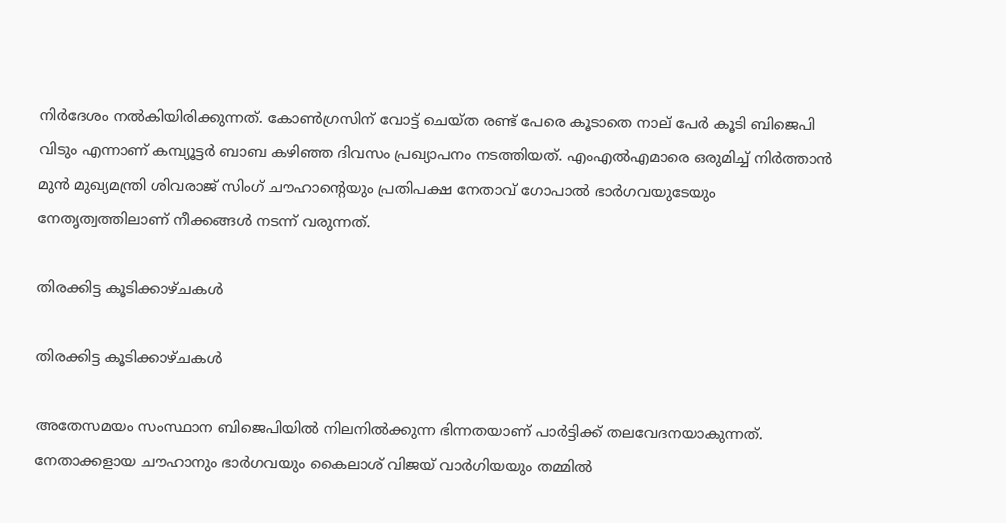നിര്‍ദേശം നല്‍കിയിരിക്കുന്നത്. കോണ്‍ഗ്രസിന് വോട്ട് ചെയ്ത രണ്ട് പേരെ കൂടാതെ നാല് പേര്‍ കൂടി ബിജെപി വിടും എന്നാണ് കമ്പ്യൂട്ടര്‍ ബാബ കഴിഞ്ഞ ദിവസം പ്രഖ്യാപനം നടത്തിയത്. എംഎല്‍എമാരെ ഒരുമിച്ച് നിര്‍ത്താന്‍ മുന്‍ മുഖ്യമന്ത്രി ശിവരാജ് സിംഗ് ചൗഹാന്റെയും പ്രതിപക്ഷ നേതാവ് ഗോപാല്‍ ഭാര്‍ഗവയുടേയും നേതൃത്വത്തിലാണ് നീക്കങ്ങള്‍ നടന്ന് വരുന്നത്.

തിരക്കിട്ട കൂടിക്കാഴ്ചകൾ

തിരക്കിട്ട കൂടിക്കാഴ്ചകൾ

അതേസമയം സംസ്ഥാന ബിജെപിയില്‍ നിലനില്‍ക്കുന്ന ഭിന്നതയാണ് പാര്‍ട്ടിക്ക് തലവേദനയാകുന്നത്. നേതാക്കളായ ചൗഹാനും ഭാര്‍ഗവയും കൈലാശ് വിജയ് വാര്‍ഗിയയും തമ്മില്‍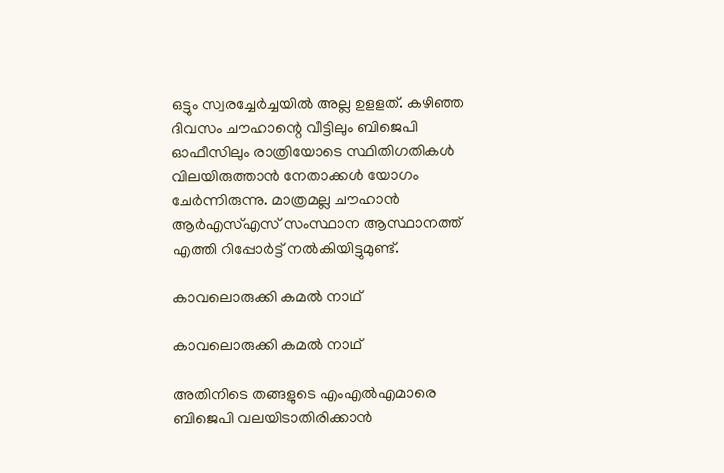ഒട്ടും സ്വരച്ചേര്‍ച്ചയില്‍ അല്ല ഉളളത്. കഴിഞ്ഞ ദിവസം ചൗഹാന്റെ വീട്ടിലും ബിജെപി ഓഫീസിലും രാത്രിയോടെ സ്ഥിതിഗതികള്‍ വിലയിരുത്താന്‍ നേതാക്കള്‍ യോഗം ചേര്‍ന്നിരുന്നു. മാത്രമല്ല ചൗഹാന്‍ ആര്‍എസ്എസ് സംസ്ഥാന ആസ്ഥാനത്ത് എത്തി റിപ്പോര്‍ട്ട് നല്‍കിയിട്ടുമുണ്ട്.

കാവലൊരുക്കി കമൽ നാഥ്

കാവലൊരുക്കി കമൽ നാഥ്

അതിനിടെ തങ്ങളുടെ എംഎല്‍എമാരെ ബിജെപി വലയിടാതിരിക്കാന്‍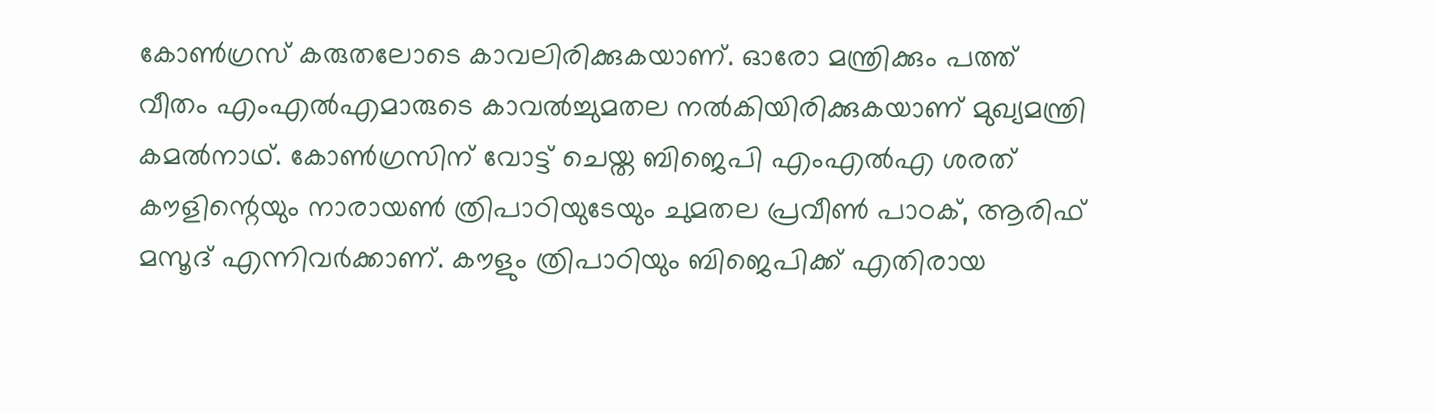കോണ്‍ഗ്രസ് കരുതലോടെ കാവലിരിക്കുകയാണ്. ഓരോ മന്ത്രിക്കും പത്ത് വീതം എംഎല്‍എമാരുടെ കാവല്‍ച്ചുമതല നല്‍കിയിരിക്കുകയാണ് മുഖ്യമന്ത്രി കമല്‍നാഥ്. കോണ്‍ഗ്രസിന് വോട്ട് ചെയ്ത ബിജെപി എംഎല്‍എ ശരത് കൗളിന്റെയും നാരായണ്‍ ത്രിപാഠിയുടേയും ചുമതല പ്രവീണ്‍ പാഠക്, ആരിഫ് മസൂദ് എന്നിവര്‍ക്കാണ്. കൗളും ത്രിപാഠിയും ബിജെപിക്ക് എതിരായ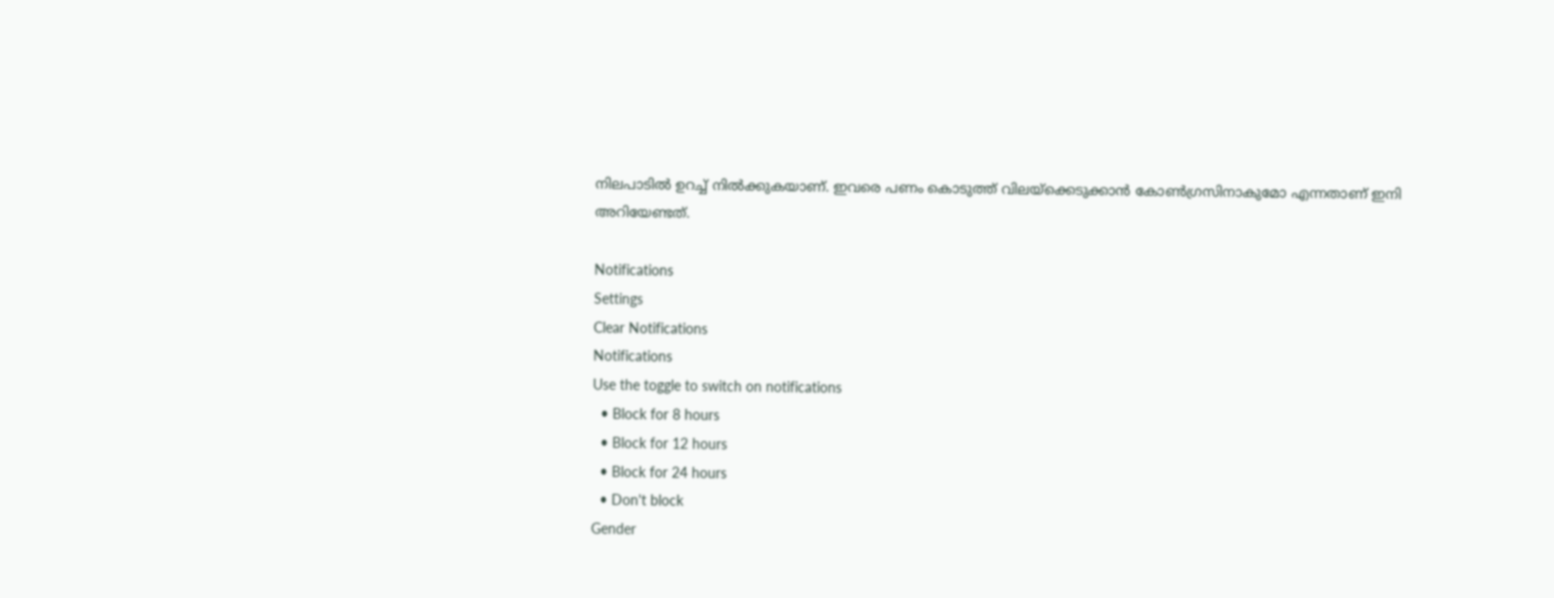നിലപാടില്‍ ഉറച്ച് നില്‍ക്കുകയാണ്. ഇവരെ പണം കൊടുത്ത് വിലയ്‌ക്കെടുക്കാന്‍ കോണ്‍ഗ്രസിനാകുമോ എന്നതാണ് ഇനി അറിയേണ്ടത്.

Notifications
Settings
Clear Notifications
Notifications
Use the toggle to switch on notifications
  • Block for 8 hours
  • Block for 12 hours
  • Block for 24 hours
  • Don't block
Gender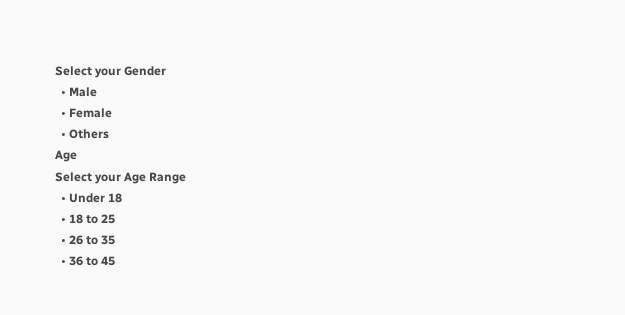Select your Gender
  • Male
  • Female
  • Others
Age
Select your Age Range
  • Under 18
  • 18 to 25
  • 26 to 35
  • 36 to 45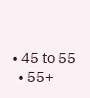• 45 to 55
  • 55+